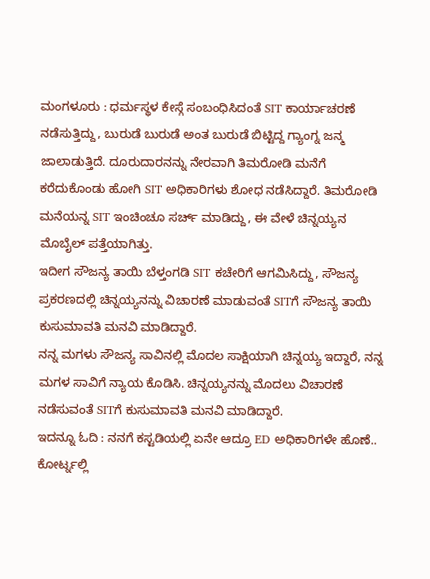ಮಂಗಳೂರು : ಧರ್ಮಸ್ಥಳ ಕೇಸ್ಗೆ ಸಂಬಂಧಿಸಿದಂತೆ SIT ಕಾರ್ಯಾಚರಣೆ ನಡೆಸುತ್ತಿದ್ದು, ಬುರುಡೆ ಬುರುಡೆ ಅಂತ ಬುರುಡೆ ಬಿಟ್ಟಿದ್ದ ಗ್ಯಾಂಗ್ನ ಜನ್ಮ ಜಾಲಾಡುತ್ತಿದೆ. ದೂರುದಾರನನ್ನು ನೇರವಾಗಿ ತಿಮರೋಡಿ ಮನೆಗೆ ಕರೆದುಕೊಂಡು ಹೋಗಿ SIT ಅಧಿಕಾರಿಗಳು ಶೋಧ ನಡೆಸಿದ್ದಾರೆ. ತಿಮರೋಡಿ ಮನೆಯನ್ನ SIT ಇಂಚಿಂಚೂ ಸರ್ಚ್ ಮಾಡಿದ್ದು, ಈ ವೇಳೆ ಚಿನ್ನಯ್ಯನ ಮೊಬೈಲ್ ಪತ್ತೆಯಾಗಿತ್ತು.
ಇದೀಗ ಸೌಜನ್ಯ ತಾಯಿ ಬೆಳ್ತಂಗಡಿ SIT ಕಚೇರಿಗೆ ಆಗಮಿಸಿದ್ದು, ಸೌಜನ್ಯ ಪ್ರಕರಣದಲ್ಲಿ ಚಿನ್ನಯ್ಯನನ್ನು ವಿಚಾರಣೆ ಮಾಡುವಂತೆ SITಗೆ ಸೌಜನ್ಯ ತಾಯಿ ಕುಸುಮಾವತಿ ಮನವಿ ಮಾಡಿದ್ದಾರೆ.
ನನ್ನ ಮಗಳು ಸೌಜನ್ಯ ಸಾವಿನಲ್ಲಿ ಮೊದಲ ಸಾಕ್ಷಿಯಾಗಿ ಚಿನ್ನಯ್ಯ ಇದ್ದಾರೆ, ನನ್ನ ಮಗಳ ಸಾವಿಗೆ ನ್ಯಾಯ ಕೊಡಿಸಿ. ಚಿನ್ನಯ್ಯನನ್ನು ಮೊದಲು ವಿಚಾರಣೆ ನಡೆಸುವಂತೆ SITಗೆ ಕುಸುಮಾವತಿ ಮನವಿ ಮಾಡಿದ್ದಾರೆ.
ಇದನ್ನೂ ಓದಿ : ನನಗೆ ಕಸ್ಟಡಿಯಲ್ಲಿ ಏನೇ ಆದ್ರೂ ED ಅಧಿಕಾರಿಗಳೇ ಹೊಣೆ.. ಕೋರ್ಟ್ನಲ್ಲಿ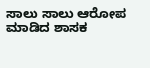ಸಾಲು ಸಾಲು ಆರೋಪ ಮಾಡಿದ ಶಾಸಕ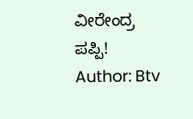ವೀರೇಂದ್ರ ಪಪ್ಪಿ!
Author: Btv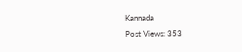Kannada
Post Views: 353